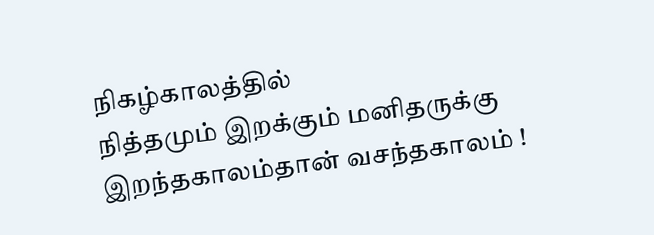நிகழ்காலத்தில்
நித்தமும் இறக்கும் மனிதருக்கு
இறந்தகாலம்தான் வசந்தகாலம் !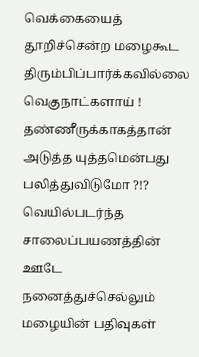வெக்கையைத் தூறிச்சென்ற மழைகூட
திரும்பிப்பார்க்கவில்லை
வெகுநாட்களாய் !
தண்ணீருக்காகத்தான் அடுத்த யுத்தமென்பது
பலித்துவிடுமோ ?!?
வெயில்படர்ந்த
சாலைப்பயணத்தின் ஊடே
நனைத்துச்செல்லும்
மழையின் பதிவுகள்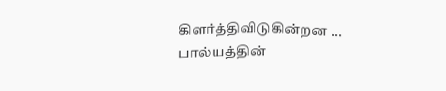கிளர்த்திவிடுகின்றன ...
பால்யத்தின்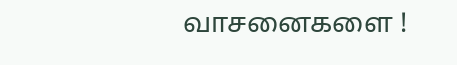வாசனைகளை !